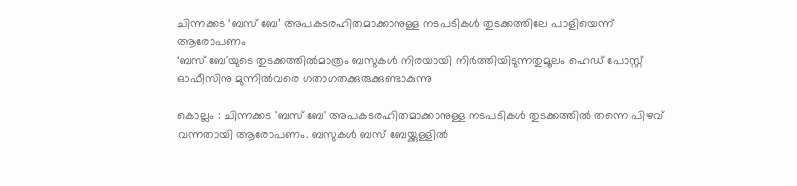ചിന്നക്കട ‘ബസ് ബേ’ അപകടരഹിതമാക്കാനുള്ള നടപടികൾ തുടക്കത്തിലേ പാളിയെന്ന് ആരോപണം
‘ബസ് ബേ'യുടെ തുടക്കത്തിൽമാത്രം ബസുകൾ നിരയായി നിർത്തിയിടുന്നതുമൂലം ഹെഡ് പോസ്റ്റ് ഓഫീസിനു മുന്നിൽവരെ ഗതാഗതക്കുരുക്കുണ്ടാകുന്നു

കൊല്ലം : ചിന്നക്കട 'ബസ് ബേ' അപകടരഹിതമാക്കാനുള്ള നടപടികൾ തുടക്കത്തിൽ തന്നെ പിഴവ് വന്നതായി ആരോപണം. ബസുകൾ ബസ് ബേയ്ക്കുള്ളിൽ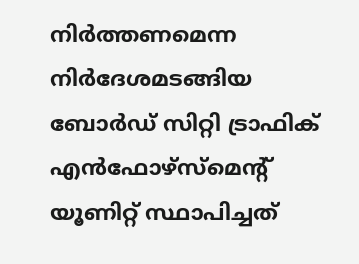നിർത്തണമെന്ന നിർദേശമടങ്ങിയ ബോർഡ് സിറ്റി ട്രാഫിക് എൻഫോഴ്സ്മെന്റ് യൂണിറ്റ് സ്ഥാപിച്ചത്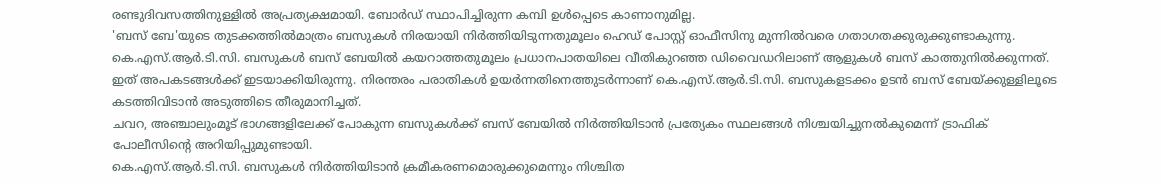രണ്ടുദിവസത്തിനുള്ളിൽ അപ്രത്യക്ഷമായി. ബോർഡ് സ്ഥാപിച്ചിരുന്ന കമ്പി ഉൾപ്പെടെ കാണാനുമില്ല.
'ബസ് ബേ'യുടെ തുടക്കത്തിൽമാത്രം ബസുകൾ നിരയായി നിർത്തിയിടുന്നതുമൂലം ഹെഡ് പോസ്റ്റ് ഓഫീസിനു മുന്നിൽവരെ ഗതാഗതക്കുരുക്കുണ്ടാകുന്നു. കെ.എസ്.ആർ.ടി.സി. ബസുകൾ ബസ് ബേയിൽ കയറാത്തതുമൂലം പ്രധാനപാതയിലെ വീതികുറഞ്ഞ ഡിവൈഡറിലാണ് ആളുകൾ ബസ് കാത്തുനിൽക്കുന്നത്.
ഇത് അപകടങ്ങൾക്ക് ഇടയാക്കിയിരുന്നു. നിരന്തരം പരാതികൾ ഉയർന്നതിനെത്തുടർന്നാണ് കെ.എസ്.ആർ.ടി.സി. ബസുകളടക്കം ഉടൻ ബസ് ബേയ്ക്കുള്ളിലൂടെ കടത്തിവിടാൻ അടുത്തിടെ തീരുമാനിച്ചത്.
ചവറ, അഞ്ചാലുംമൂട് ഭാഗങ്ങളിലേക്ക് പോകുന്ന ബസുകൾക്ക് ബസ് ബേയിൽ നിർത്തിയിടാൻ പ്രത്യേകം സ്ഥലങ്ങൾ നിശ്ചയിച്ചുനൽകുമെന്ന് ട്രാഫിക് പോലീസിന്റെ അറിയിപ്പുമുണ്ടായി.
കെ.എസ്.ആർ.ടി.സി. ബസുകൾ നിർത്തിയിടാൻ ക്രമീകരണമൊരുക്കുമെന്നും നിശ്ചിത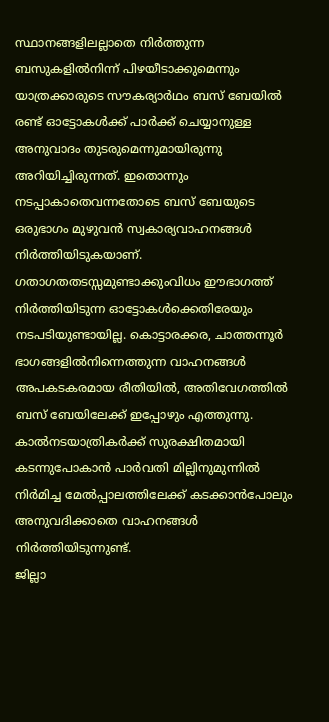സ്ഥാനങ്ങളിലല്ലാതെ നിർത്തുന്ന ബസുകളിൽനിന്ന് പിഴയീടാക്കുമെന്നും യാത്രക്കാരുടെ സൗകര്യാർഥം ബസ് ബേയിൽ രണ്ട് ഓട്ടോകൾക്ക് പാർക്ക് ചെയ്യാനുള്ള അനുവാദം തുടരുമെന്നുമായിരുന്നു അറിയിച്ചിരുന്നത്. ഇതൊന്നും നടപ്പാകാതെവന്നതോടെ ബസ് ബേയുടെ ഒരുഭാഗം മുഴുവൻ സ്വകാര്യവാഹനങ്ങൾ നിർത്തിയിടുകയാണ്.
ഗതാഗതതടസ്സമുണ്ടാക്കുംവിധം ഈഭാഗത്ത് നിർത്തിയിടുന്ന ഓട്ടോകൾക്കെതിരേയും നടപടിയുണ്ടായില്ല. കൊട്ടാരക്കര, ചാത്തന്നൂർ ഭാഗങ്ങളിൽനിന്നെത്തുന്ന വാഹനങ്ങൾ അപകടകരമായ രീതിയിൽ, അതിവേഗത്തിൽ ബസ് ബേയിലേക്ക് ഇപ്പോഴും എത്തുന്നു.
കാൽനടയാത്രികർക്ക് സുരക്ഷിതമായി കടന്നുപോകാൻ പാർവതി മില്ലിനുമുന്നിൽ നിർമിച്ച മേൽപ്പാലത്തിലേക്ക് കടക്കാൻപോലും അനുവദിക്കാതെ വാഹനങ്ങൾ നിർത്തിയിടുന്നുണ്ട്.
ജില്ലാ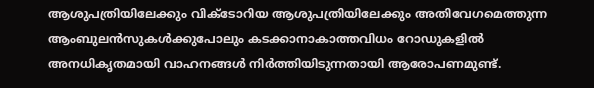ആശുപത്രിയിലേക്കും വിക്ടോറിയ ആശുപത്രിയിലേക്കും അതിവേഗമെത്തുന്ന ആംബുലൻസുകൾക്കുപോലും കടക്കാനാകാത്തവിധം റോഡുകളിൽ അനധികൃതമായി വാഹനങ്ങൾ നിർത്തിയിടുന്നതായി ആരോപണമുണ്ട്.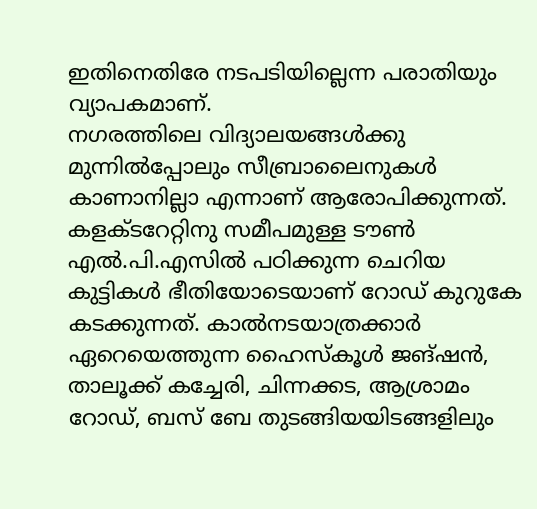ഇതിനെതിരേ നടപടിയില്ലെന്ന പരാതിയും വ്യാപകമാണ്.
നഗരത്തിലെ വിദ്യാലയങ്ങൾക്കു മുന്നിൽപ്പോലും സീബ്രാലൈനുകൾ കാണാനില്ലാ എന്നാണ് ആരോപിക്കുന്നത്. കളക്ടറേറ്റിനു സമീപമുള്ള ടൗൺ എൽ.പി.എസിൽ പഠിക്കുന്ന ചെറിയ കുട്ടികൾ ഭീതിയോടെയാണ് റോഡ് കുറുകേ കടക്കുന്നത്. കാൽനടയാത്രക്കാർ ഏറെയെത്തുന്ന ഹൈസ്കൂൾ ജങ്ഷൻ, താലൂക്ക് കച്ചേരി, ചിന്നക്കട, ആശ്രാമം റോഡ്, ബസ് ബേ തുടങ്ങിയയിടങ്ങളിലും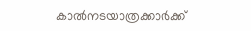കാൽനടയാത്രക്കാർക്ക്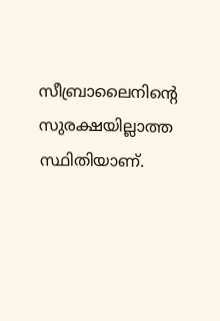സീബ്രാലൈനിന്റെ സുരക്ഷയില്ലാത്ത സ്ഥിതിയാണ്.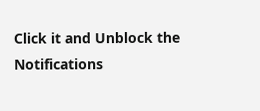Click it and Unblock the Notifications